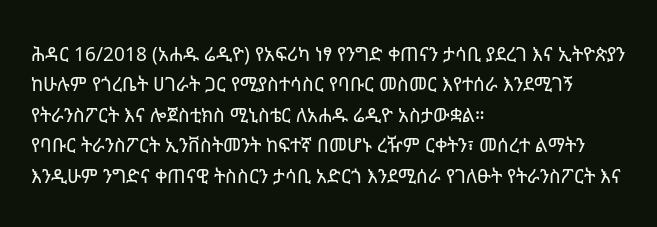ሕዳር 16/2018 (አሐዱ ሬዲዮ) የአፍሪካ ነፃ የንግድ ቀጠናን ታሳቢ ያደረገ እና ኢትዮጵያን ከሁሉም የጎረቤት ሀገራት ጋር የሚያስተሳስር የባቡር መስመር እየተሰራ እንደሚገኝ የትራንስፖርት እና ሎጀስቲክስ ሚኒስቴር ለአሐዱ ሬዲዮ አስታውቋል።
የባቡር ትራንስፖርት ኢንቨስትመንት ከፍተኛ በመሆኑ ረዥም ርቀትን፣ መሰረተ ልማትን እንዲሁም ንግድና ቀጠናዊ ትስስርን ታሳቢ አድርጎ እንደሚሰራ የገለፁት የትራንስፖርት እና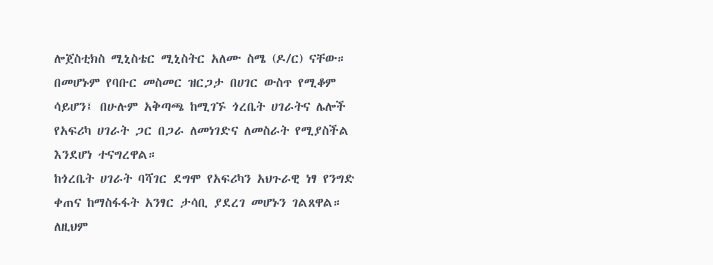ሎጀስቲክስ ሚኒስቴር ሚኒስትር አለሙ ስሜ (ዶ/ር) ናቸው።
በመሆኑም የባቡር መስመር ዝርጋታ በሀገር ውስጥ የሚቆም ሳይሆን፤ በሁሉም አቅጣጫ ከሚገኙ ጎረቤት ሀገራትና ሌሎች የአፍሪካ ሀገራት ጋር በጋራ ለመነገድና ለመስራት የሚያስችል እንደሆነ ተናግረዋል።
ከጎረቤት ሀገራት ባሻገር ደግሞ የአፍሪካን አህጉራዊ ነፃ የንግድ ቀጠና ከማስፋፋት አንፃር ታሳቢ ያደረገ መሆኑን ገልጸዋል።
ለዚህም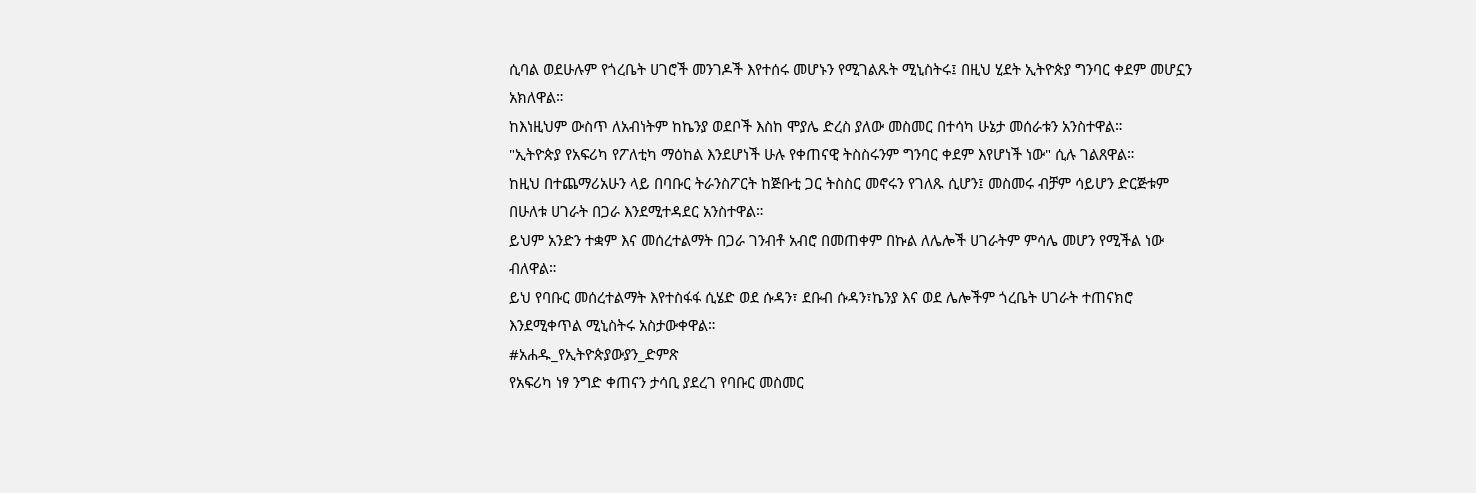ሲባል ወደሁሉም የጎረቤት ሀገሮች መንገዶች እየተሰሩ መሆኑን የሚገልጹት ሚኒስትሩ፤ በዚህ ሂደት ኢትዮጵያ ግንባር ቀደም መሆኗን አክለዋል።
ከእነዚህም ውስጥ ለአብነትም ከኬንያ ወደቦች እስከ ሞያሌ ድረስ ያለው መስመር በተሳካ ሁኔታ መሰራቱን አንስተዋል።
"ኢትዮጵያ የአፍሪካ የፖለቲካ ማዕከል እንደሆነች ሁሉ የቀጠናዊ ትስስሩንም ግንባር ቀደም እየሆነች ነው" ሲሉ ገልጸዋል።
ከዚህ በተጨማሪአሁን ላይ በባቡር ትራንስፖርት ከጅቡቲ ጋር ትስስር መኖሩን የገለጹ ሲሆን፤ መስመሩ ብቻም ሳይሆን ድርጅቱም በሁለቱ ሀገራት በጋራ እንደሚተዳደር አንስተዋል።
ይህም አንድን ተቋም እና መሰረተልማት በጋራ ገንብቶ አብሮ በመጠቀም በኩል ለሌሎች ሀገራትም ምሳሌ መሆን የሚችል ነው ብለዋል።
ይህ የባቡር መሰረተልማት እየተስፋፋ ሲሄድ ወደ ሱዳን፣ ደቡብ ሱዳን፣ኬንያ እና ወደ ሌሎችም ጎረቤት ሀገራት ተጠናክሮ እንደሚቀጥል ሚኒስትሩ አስታውቀዋል።
#አሐዱ_የኢትዮጵያውያን_ድምጽ
የአፍሪካ ነፃ ንግድ ቀጠናን ታሳቢ ያደረገ የባቡር መስመር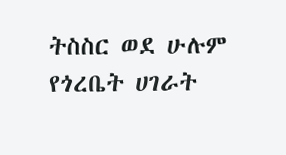ትስስር ወደ ሁሉም የጎረቤት ሀገራት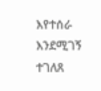እየተሰራ እንደሚገኝ ተገለጸ